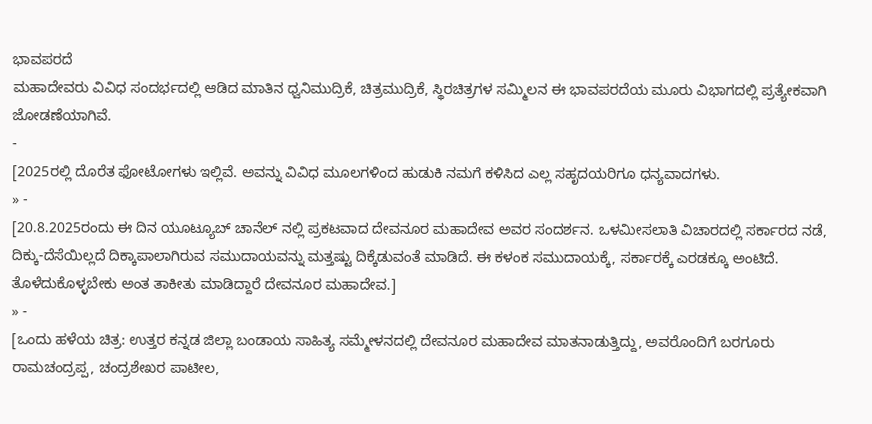ಭಾವಪರದೆ
ಮಹಾದೇವರು ವಿವಿಧ ಸಂದರ್ಭದಲ್ಲಿ ಆಡಿದ ಮಾತಿನ ಧ್ವನಿಮುದ್ರಿಕೆ, ಚಿತ್ರಮುದ್ರಿಕೆ, ಸ್ಥಿರಚಿತ್ರಗಳ ಸಮ್ಮಿಲನ ಈ ಭಾವಪರದೆಯ ಮೂರು ವಿಭಾಗದಲ್ಲಿ ಪ್ರತ್ಯೇಕವಾಗಿ ಜೋಡಣೆಯಾಗಿವೆ.
-
[2025ರಲ್ಲಿ ದೊರೆತ ಫೋಟೋಗಳು ಇಲ್ಲಿವೆ. ಅವನ್ನು ವಿವಿಧ ಮೂಲಗಳಿಂದ ಹುಡುಕಿ ನಮಗೆ ಕಳಿಸಿದ ಎಲ್ಲ ಸಹೃದಯರಿಗೂ ಧನ್ಯವಾದಗಳು.
» -
[20.8.2025ರಂದು ಈ ದಿನ ಯೂಟ್ಯೂಬ್ ಚಾನೆಲ್ ನಲ್ಲಿ ಪ್ರಕಟವಾದ ದೇವನೂರ ಮಹಾದೇವ ಅವರ ಸಂದರ್ಶನ. ಒಳಮೀಸಲಾತಿ ವಿಚಾರದಲ್ಲಿ ಸರ್ಕಾರದ ನಡೆ, ದಿಕ್ಕು-ದೆಸೆಯಿಲ್ಲದೆ ದಿಕ್ಕಾಪಾಲಾಗಿರುವ ಸಮುದಾಯವನ್ನು ಮತ್ತಷ್ಟು ದಿಕ್ಕೆಡುವಂತೆ ಮಾಡಿದೆ. ಈ ಕಳಂಕ ಸಮುದಾಯಕ್ಕೆ, ಸರ್ಕಾರಕ್ಕೆ ಎರಡಕ್ಕೂ ಅಂಟಿದೆ. ತೊಳೆದುಕೊಳ್ಳಬೇಕು ಅಂತ ತಾಕೀತು ಮಾಡಿದ್ದಾರೆ ದೇವನೂರ ಮಹಾದೇವ.]
» -
[ಒಂದು ಹಳೆಯ ಚಿತ್ರ: ಉತ್ತರ ಕನ್ನಡ ಜಿಲ್ಲಾ ಬಂಡಾಯ ಸಾಹಿತ್ಯ ಸಮ್ಮೇಳನದಲ್ಲಿ ದೇವನೂರ ಮಹಾದೇವ ಮಾತನಾಡುತ್ತಿದ್ದು, ಅವರೊಂದಿಗೆ ಬರಗೂರು ರಾಮಚಂದ್ರಪ್ಪ, ಚಂದ್ರಶೇಖರ ಪಾಟೀಲ,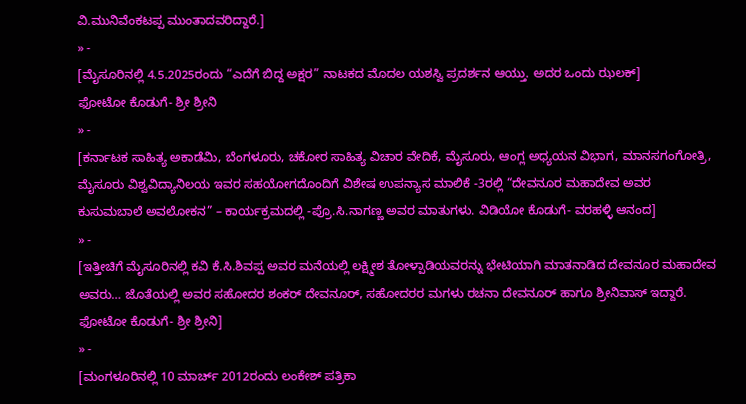ವಿ.ಮುನಿವೆಂಕಟಪ್ಪ ಮುಂತಾದವರಿದ್ದಾರೆ.]
» -
[ಮೈಸೂರಿನಲ್ಲಿ 4.5.2025ರಂದು “ಎದೆಗೆ ಬಿದ್ದ ಅಕ್ಷರ” ನಾಟಕದ ಮೊದಲ ಯಶಸ್ವಿ ಪ್ರದರ್ಶನ ಆಯ್ತು. ಅದರ ಒಂದು ಝಲಕ್]
ಫೋಟೋ ಕೊಡುಗೆ- ಶ್ರೀ ಶ್ರೀನಿ
» -
[ಕರ್ನಾಟಕ ಸಾಹಿತ್ಯ ಅಕಾಡೆಮಿ, ಬೆಂಗಳೂರು, ಚಕೋರ ಸಾಹಿತ್ಯ ವಿಚಾರ ವೇದಿಕೆ, ಮೈಸೂರು, ಆಂಗ್ಲ ಅಧ್ಯಯನ ವಿಭಾಗ, ಮಾನಸಗಂಗೋತ್ರಿ, ಮೈಸೂರು ವಿಶ್ವವಿದ್ಯಾನಿಲಯ ಇವರ ಸಹಯೋಗದೊಂದಿಗೆ ವಿಶೇಷ ಉಪನ್ಯಾಸ ಮಾಲಿಕೆ -3ರಲ್ಲಿ “ದೇವನೂರ ಮಹಾದೇವ ಅವರ ಕುಸುಮಬಾಲೆ ಅವಲೋಕನ” – ಕಾರ್ಯಕ್ರಮದಲ್ಲಿ -ಪ್ರೊ.ಸಿ.ನಾಗಣ್ಣ ಅವರ ಮಾತುಗಳು. ವಿಡಿಯೋ ಕೊಡುಗೆ- ವರಹಳ್ಳಿ ಆನಂದ]
» -
[ಇತ್ತೀಚಿಗೆ ಮೈಸೂರಿನಲ್ಲಿ ಕವಿ ಕೆ.ಸಿ.ಶಿವಪ್ಪ ಅವರ ಮನೆಯಲ್ಲಿ ಲಕ್ಷ್ಮೀಶ ತೋಳ್ಪಾಡಿಯವರನ್ನು ಭೇಟಿಯಾಗಿ ಮಾತನಾಡಿದ ದೇವನೂರ ಮಹಾದೇವ ಅವರು… ಜೊತೆಯಲ್ಲಿ ಅವರ ಸಹೋದರ ಶಂಕರ್ ದೇವನೂರ್, ಸಹೋದರರ ಮಗಳು ರಚನಾ ದೇವನೂರ್ ಹಾಗೂ ಶ್ರೀನಿವಾಸ್ ಇದ್ದಾರೆ. ಫೋಟೋ ಕೊಡುಗೆ- ಶ್ರೀ ಶ್ರೀನಿ]
» -
[ಮಂಗಳೂರಿನಲ್ಲಿ 10 ಮಾರ್ಚ್ 2012ರಂದು ಲಂಕೇಶ್ ಪತ್ರಿಕಾ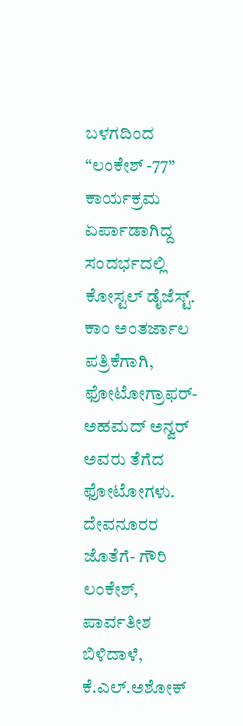ಬಳಗದಿಂದ “ಲಂಕೇಶ್ -77” ಕಾರ್ಯಕ್ರಮ ಏರ್ಪಾಡಾಗಿದ್ದ ಸಂದರ್ಭದಲ್ಲಿ ಕೋಸ್ಟಲ್ ಡೈಜೆಸ್ಟ್. ಕಾಂ ಅಂತರ್ಜಾಲ ಪತ್ರಿಕೆಗಾಗಿ, ಫೋಟೋಗ್ರಾಫರ್- ಅಹಮದ್ ಅನ್ವರ್ ಅವರು ತೆಗೆದ ಫೋಟೋಗಳು. ದೇವನೂರರ ಜೊತೆಗೆ- ಗೌರಿ ಲಂಕೇಶ್, ಪಾರ್ವತೀಶ ಬಿಳಿದಾಳೆ, ಕೆ.ಎಲ್.ಅಶೋಕ್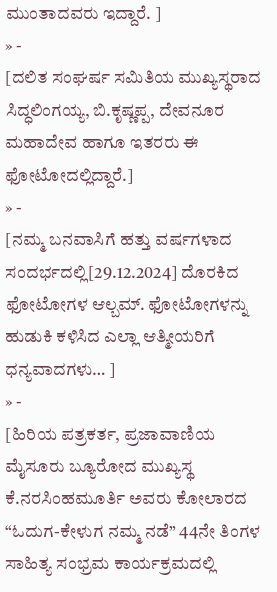ಮುಂತಾದವರು ಇದ್ದಾರೆ. ]
» -
[ದಲಿತ ಸಂಘರ್ಷ ಸಮಿತಿಯ ಮುಖ್ಯಸ್ಥರಾದ ಸಿದ್ಧಲಿಂಗಯ್ಯ, ಬಿ.ಕೃಷ್ಣಪ್ಪ, ದೇವನೂರ ಮಹಾದೇವ ಹಾಗೂ ಇತರರು ಈ ಫೋಟೋದಲ್ಲಿದ್ದಾರೆ.]
» -
[ನಮ್ಮ ಬನವಾಸಿಗೆ ಹತ್ತು ವರ್ಷಗಳಾದ ಸಂದರ್ಭದಲ್ಲಿ[29.12.2024] ದೊರಕಿದ ಫೋಟೋಗಳ ಆಲ್ಬಮ್. ಫೋಟೋಗಳನ್ನು ಹುಡುಕಿ ಕಳಿಸಿದ ಎಲ್ಲಾ ಆತ್ಮೀಯರಿಗೆ ಧನ್ಯವಾದಗಳು… ]
» -
[ಹಿರಿಯ ಪತ್ರಕರ್ತ, ಪ್ರಜಾವಾಣಿಯ ಮೈಸೂರು ಬ್ಯೂರೋದ ಮುಖ್ಯಸ್ಥ ಕೆ.ನರಸಿಂಹಮೂರ್ತಿ ಅವರು ಕೋಲಾರದ “ಓದುಗ-ಕೇಳುಗ ನಮ್ಮ ನಡೆ” 44ನೇ ತಿಂಗಳ ಸಾಹಿತ್ಯ ಸಂಭ್ರಮ ಕಾರ್ಯಕ್ರಮದಲ್ಲಿ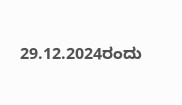29.12.2024ರಂದು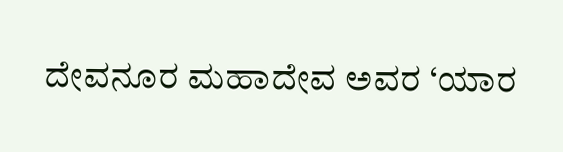ದೇವನೂರ ಮಹಾದೇವ ಅವರ ‘ಯಾರ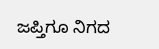ಜಪ್ತಿಗೂ ನಿಗದ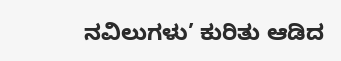ನವಿಲುಗಳು’ ಕುರಿತು ಆಡಿದ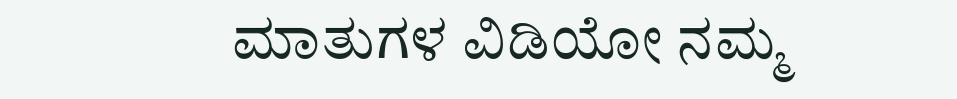ಮಾತುಗಳ ವಿಡಿಯೋ ನಮ್ಮ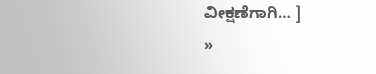ವೀಕ್ಷಣೆಗಾಗಿ… ]
»